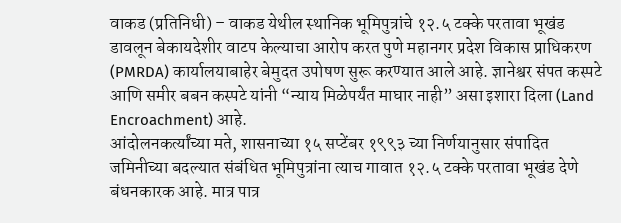वाकड (प्रतिनिधी) – वाकड येथील स्थानिक भूमिपुत्रांचे १२.५ टक्के परतावा भूखंड डावलून बेकायदेशीर वाटप केल्याचा आरोप करत पुणे महानगर प्रदेश विकास प्राधिकरण (PMRDA) कार्यालयाबाहेर बेमुदत उपोषण सुरू करण्यात आले आहे. ज्ञानेश्वर संपत कस्पटे आणि समीर बबन कस्पटे यांनी “न्याय मिळेपर्यंत माघार नाही” असा इशारा दिला (Land Encroachment) आहे.
आंदोलनकर्त्यांच्या मते, शासनाच्या १५ सप्टेंबर १९९३ च्या निर्णयानुसार संपादित जमिनीच्या बदल्यात संबंधित भूमिपुत्रांना त्याच गावात १२.५ टक्के परतावा भूखंड देणे बंधनकारक आहे. मात्र पात्र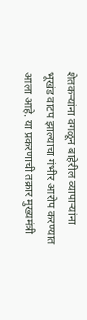शेतकऱ्यांना वगळून बाहेरील व्यापाऱ्यांना भूखंड वाटप झाल्याचा गंभीर आरोप करण्यात आला आहे. या प्रकरणाची तक्रार मुख्यमंत्री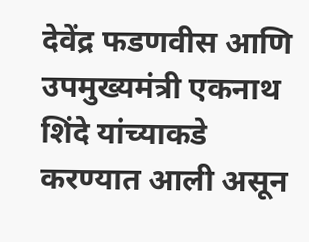देवेंद्र फडणवीस आणि उपमुख्यमंत्री एकनाथ शिंदे यांच्याकडे करण्यात आली असून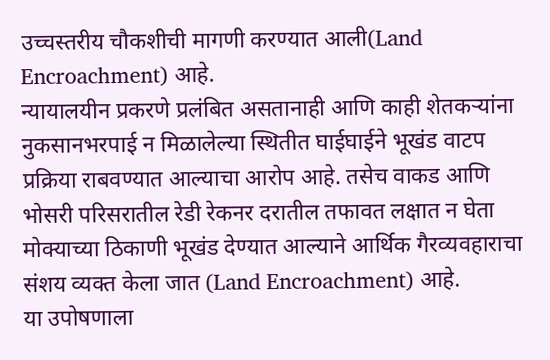उच्चस्तरीय चौकशीची मागणी करण्यात आली(Land Encroachment) आहे.
न्यायालयीन प्रकरणे प्रलंबित असतानाही आणि काही शेतकऱ्यांना नुकसानभरपाई न मिळालेल्या स्थितीत घाईघाईने भूखंड वाटप प्रक्रिया राबवण्यात आल्याचा आरोप आहे. तसेच वाकड आणि भोसरी परिसरातील रेडी रेकनर दरातील तफावत लक्षात न घेता मोक्याच्या ठिकाणी भूखंड देण्यात आल्याने आर्थिक गैरव्यवहाराचा संशय व्यक्त केला जात (Land Encroachment) आहे.
या उपोषणाला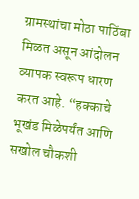ग्रामस्थांचा मोठा पाठिंबा मिळत असून आंदोलन व्यापक स्वरूप धारण करत आहे. “हक्काचे भूखंड मिळेपर्यंत आणि सखोल चौकशी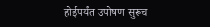होईपर्यंत उपोषण सुरूच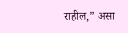राहील,” असा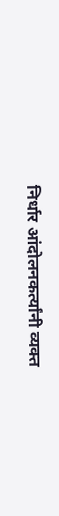निर्धार आंदोलनकर्त्यांनी व्यक्त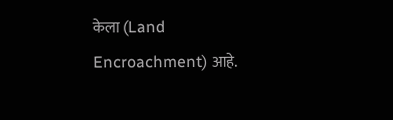केला (Land Encroachment) आहे.